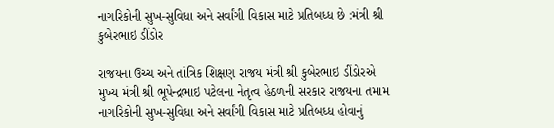નાગરિકોની સુખ-સુવિધા અને સર્વાંગી વિકાસ માટે પ્રતિબધ્‍ધ છે :મંત્રી શ્રી કુબેરભાઇ ડીંડોર

રાજયના ઉચ્‍ચ અને તાંત્રિક શિક્ષણ રાજય મંત્રી શ્રી કુબેરભાઇ ડીંડોરએ મુખ્‍ય મંત્રી શ્રી ભૂપેન્‍દ્રભાઇ પટેલના નેતૃત્‍વ હેઠળની સરકાર રાજયના તમામ નાગરિકોની સુખ-સુવિધા અને સર્વાંગી વિકાસ માટે પ્રતિબધ્‍ધ હોવાનું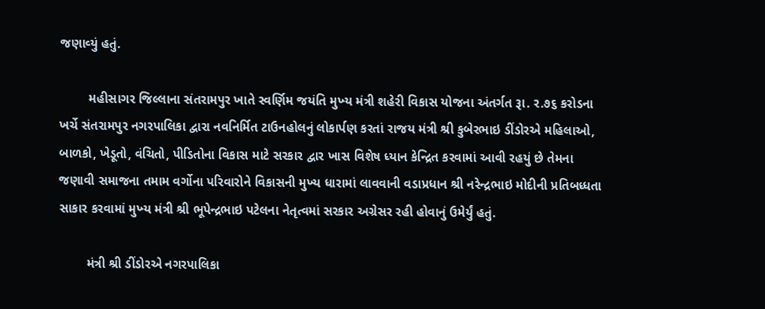જણાવ્‍યું હતું.

        મહીસાગર જિલ્‍લાના સંતરામપુર ખાતે સ્‍વર્ણિમ જયંતિ મુખ્‍ય મંત્રી શહેરી વિકાસ યોજના અંતર્ગત રૂા. ર.૭૬ કરોડના ખર્ચે સંતરામપુર નગરપાલિકા દ્વારા નવનિર્મિત ટાઉનહોલનું લોકાર્પણ કરતાં રાજય મંત્રી શ્રી કુબેરભાઇ ડીંડોરએ મહિલાઓ, બાળકો, ખેડૂતો, વંચિતો, પીડિતોના વિકાસ માટે સરકાર દ્વાર ખાસ વિશેષ ધ્‍યાન કેન્‍દ્રિત કરવામાં આવી રહયું છે તેમના જણાવી સમાજના તમામ વર્ગોના પરિવારોને વિકાસની મુખ્‍ય ધારામાં લાવવાની વડાપ્રધાન શ્રી નરેન્‍દ્રભાઇ મોદીની પ્રતિબધ્‍ધતા સાકાર કરવામાં મુખ્‍ય મંત્રી શ્રી ભૂપેન્‍દ્રભાઇ પટેલના નેતૃત્‍વમાં સરકાર અગ્રેસર રહી હોવાનું ઉમેર્યું હતું.

        મંત્રી શ્રી ડીંડોરએ નગરપાલિકા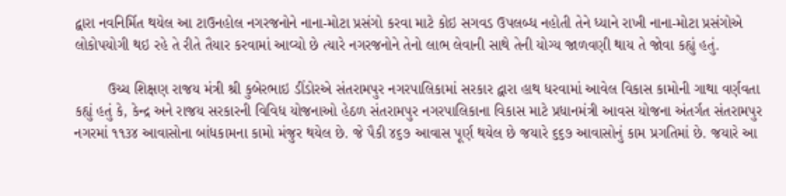દ્વારા નવનિર્મિત થયેલ આ ટાઉનહોલ નગરજનોને નાના-મોટા પ્રસંગો કરવા માટે કોઇ સગવડ ઉપલબ્‍ધ નહોતી તેને ધ્‍યાને રાખી નાના-મોટા પ્રસંગોએ લોકોપયોગી થઇ રહે તે રીતે તૈયાર કરવામાં આવ્‍યો છે ત્‍યારે નગરજનોને તેનો લાભ લેવાની સાથે તેની યોગ્‍ય જાળવણી થાય તે જોવા કહ્યું હતું.

        ઉચ્‍ચ શિક્ષણ રાજય મંત્રી શ્રી કુબેરભાઇ ડીંડોરએ સંતરામપુર નગરપાલિકામાં સરકાર દ્વારા હાથ ધરવામાં આવેલ વિકાસ કામોની ગાથા વર્ણવતા કહ્યું હતું કે, કેન્‍દ્ર અને રાજય સરકારની વિવિધ યોજનાઓ હેઠળ સંતરામપુર નગરપાલિકાના વિકાસ માટે પ્રધાનમંત્રી આવસ યોજના અંતર્ગત સંતરામપુર નગરમાં ૧૧૩૪ આવાસોના બાંધકામના કામો મંજુર થયેલ છે. જે પૈકી ૪૬૭ આવાસ પૂર્ણ થયેલ છે જયારે ૬૬૭ આવાસોનું કામ પ્રગતિમાં છે. જયારે આ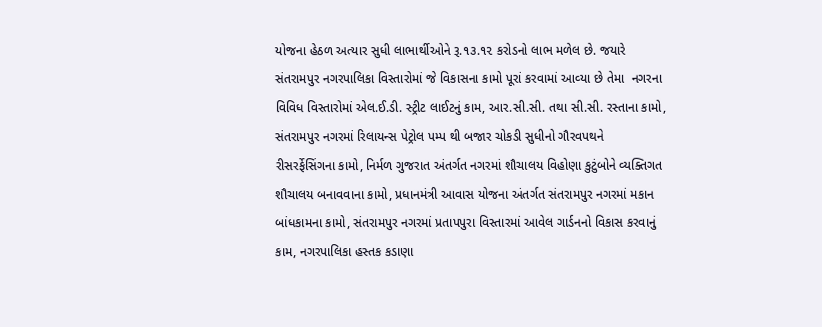યોજના હેઠળ અત્યાર સુધી લાભાર્થીઓને રૂ.૧૩.૧૨ કરોડનો લાભ મળેલ છે. જયારે સંતરામપુર નગરપાલિકા વિસ્‍તારોમાં જે વિકાસના કામો પૂરાં કરવામાં આવ્‍યા છે તેમા  નગરના વિવિધ વિસ્તારોમાં એલ.ઈ.ડી. સ્ટ્રીટ લાઈટનું કામ, આર.સી.સી. તથા સી.સી. રસ્તાના કામો, સંતરામપુર નગરમાં રિલાયન્સ પેટ્રોલ પમ્પ થી બજાર ચોકડી સુધીનો ગૌરવપથને રીસરર્ફેસિંગના કામો, નિર્મળ ગુજરાત અંતર્ગત નગરમાં શૌચાલય વિહોણા કુટુંબોને વ્યક્તિગત શૌચાલય બનાવવાના કામો, પ્રધાનમંત્રી આવાસ યોજના અંતર્ગત સંતરામપુર નગરમાં મકાન બાંધકામના કામો, સંતરામપુર નગરમાં પ્રતાપપુરા વિસ્તારમાં આવેલ ગાર્ડનનો વિકાસ કરવાનું કામ, નગરપાલિકા હસ્તક કડાણા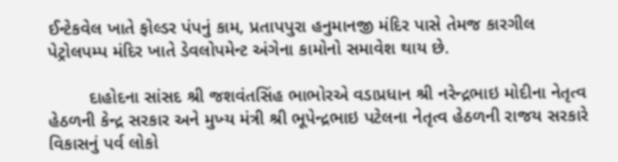ઈન્ટેકવેલ ખાતે ફોલ્ડર પંપનું કામ, પ્રતાપપુરા હનુમાનજી મંદિર પાસે તેમજ કારગીલ પેટ્રોલપમ્પ મંદિર ખાતે ડેવલોપમેન્ટ અંગેના કામોનો સમાવેશ થાય છે.

        દાહોદના સાંસદ શ્રી જશવંતસિંહ ભાભોરએ વડાપ્રધાન શ્રી નરેન્‍દ્રભાઇ મોદીના નેતૃત્‍વ હેઠળની કેન્‍દ્ર સરકાર અને મુખ્‍ય મંત્રી શ્રી ભૂપેન્‍દ્રભાઇ પટેલના નેતૃત્‍વ હેઠળની રાજય સરકારે વિકાસનું પર્વ લોકો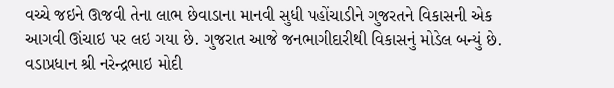વચ્‍ચે જઇને ઊજવી તેના લાભ છેવાડાના માનવી સુધી પહોંચાડીને ગુજરતને વિકાસની એક આગવી ઊંચાઇ પર લઇ ગયા છે. ગુજરાત આજે જનભાગીદારીથી વિકાસનું મોડેલ બન્‍યું છે. વડાપ્રધાન શ્રી નરેન્‍દ્રભાઇ મોદી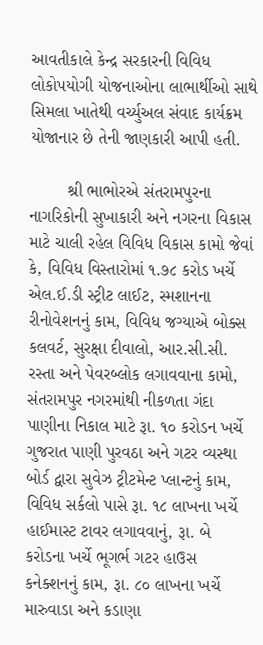આવતીકાલે કેન્‍દ્ર સરકારની વિવિધ લોકોપયોગી યોજનાઓના લાભાર્થીઓ સાથે સિમલા ખાતેથી વર્ચ્‍યુઅલ સંવાદ કાર્યક્રમ યોજાનાર છે તેની જાણકારી આપી હતી.

        શ્રી ભાભોરએ સંતરામપુરના નાગરિકોની સુખાકારી અને નગરના વિકાસ માટે ચાલી રહેલ વિવિધ વિકાસ કામો જેવાં કે, વિવિધ વિસ્તારોમાં ૧.૭૮ કરોડ ખર્ચે એલ.ઈ.ડી સ્ટ્રીટ લાઈટ, સ્મશાનના રીનોવેશનનું કામ, વિવિધ જગ્યાએ બોક્સ કલવર્ટ, સુરક્ષા દીવાલો, આર.સી.સી. રસ્તા અને પેવરબ્લોક લગાવવાના કામો, સંતરામપુર નગરમાંથી નીકળતા ગંદા પાણીના નિકાલ માટે રૂા. ૧૦ કરોડન ખર્ચે ગુજરાત પાણી પુરવઠા અને ગટર વ્યસ્થા બોર્ડ દ્વારા સુવેઝ ટ્રીટમેન્ટ પ્લાન્ટનું કામ, વિવિધ સર્કલો પાસે રૂા. ૧૮ લાખના ખર્ચે હાઈમાસ્ટ ટાવર લગાવવાનું, રૂા. બે કરોડના ખર્ચે ભૂગર્ભ ગટર હાઉસ કનેક્શનનું કામ, રૂા. ૮૦ લાખના ખર્ચે મારુવાડા અને કડાણા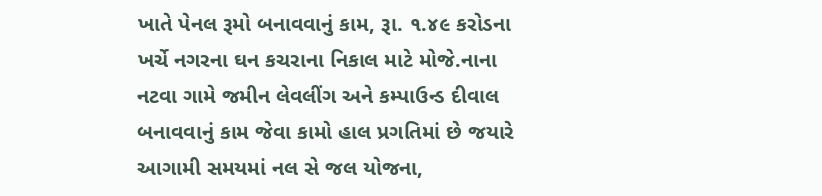ખાતે પેનલ રૂમો બનાવવાનું કામ, રૂા. ૧.૪૯ કરોડના ખર્ચે નગરના ઘન કચરાના નિકાલ માટે મોજે.નાના નટવા ગામે જમીન લેવલીંગ અને કમ્પાઉન્ડ દીવાલ બનાવવાનું કામ જેવા કામો હાલ પ્રગતિમાં છે જયારે આગામી સમયમાં નલ સે જલ યોજના,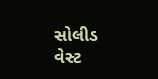સોલીડ વેસ્‍ટ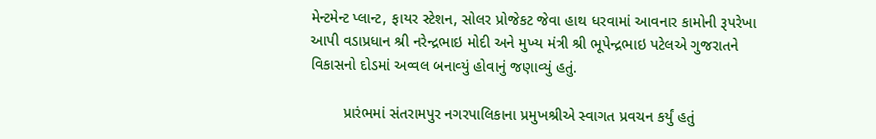મેન્‍ટમેન્‍ટ પ્‍લાન્‍ટ, ફાયર સ્‍ટેશન, સોલર પ્રોજેકટ જેવા હાથ ધરવામાં આવનાર કામોની રૂપરેખા આપી વડાપ્રધાન શ્રી નરેન્‍દ્રભાઇ મોદી અને મુખ્‍ય મંત્રી શ્રી ભૂપેન્‍દ્રભાઇ પટેલએ ગુજરાતને વિકાસનો દોડમાં અવ્‍વલ બનાવ્‍યું હોવાનું જણાવ્‍યું હતું.

        પ્રારંભમાં સંતરામપુર નગરપાલિકાના પ્રમુખશ્રીએ સ્‍વાગત પ્રવચન કર્યું હતું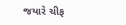જયારે ચીફ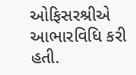ઓફિસરશ્રીએ આભારવિધિ કરી હતી.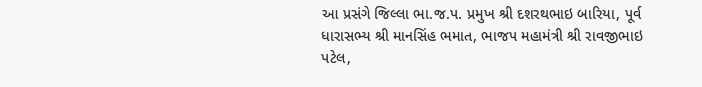આ પ્રસંગે જિલ્‍લા ભા.જ.પ. પ્રમુખ શ્રી દશરથભાઇ બારિયા, પૂર્વ ધારાસભ્‍ય શ્રી માનસિંહ ભમાત, ભાજપ મહામંત્રી શ્રી રાવજીભાઇ પટેલ,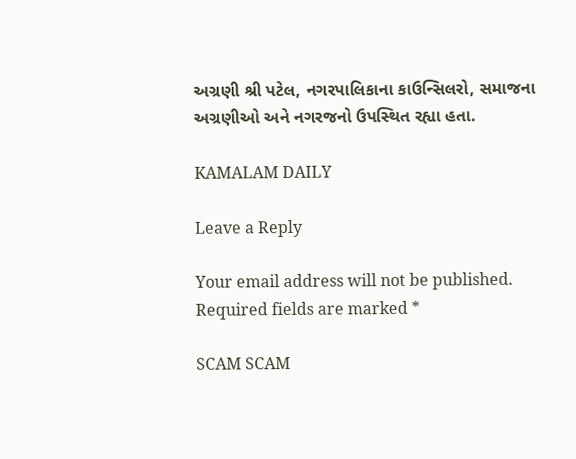અગ્રણી શ્રી પટેલ, નગરપાલિકાના કાઉન્‍સિલરો, સમાજના અગ્રણીઓ અને નગરજનો ઉપસ્‍થિત રહ્યા હતા.

KAMALAM DAILY

Leave a Reply

Your email address will not be published. Required fields are marked *

SCAM SCAM